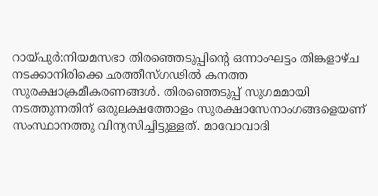റായ്പുർ:നിയമസഭാ തിരഞ്ഞെടുപ്പിന്റെ ഒന്നാംഘട്ടം തിങ്കളാഴ്ച നടക്കാനിരിക്കെ ഛത്തീസ്ഗഢിൽ കനത്ത സുരക്ഷാക്രമീകരണങ്ങൾ. തിരഞ്ഞെടുപ്പ് സുഗമമായി നടത്തുന്നതിന് ഒരുലക്ഷത്തോളം സുരക്ഷാസേനാംഗങ്ങളെയണ് സംസ്ഥാനത്തു വിന്യസിച്ചിട്ടുള്ളത്. മാവോവാദി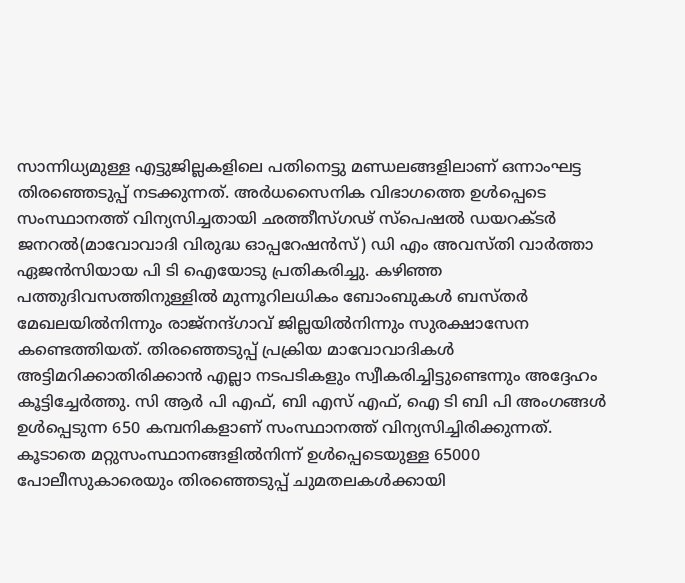സാന്നിധ്യമുള്ള എട്ടുജില്ലകളിലെ പതിനെട്ടു മണ്ഡലങ്ങളിലാണ് ഒന്നാംഘട്ട തിരഞ്ഞെടുപ്പ് നടക്കുന്നത്. അർധസൈനിക വിഭാഗത്തെ ഉൾപ്പെടെ സംസ്ഥാനത്ത് വിന്യസിച്ചതായി ഛത്തീസ്ഗഢ് സ്പെഷൽ ഡയറക്ടർ ജനറൽ(മാവോവാദി വിരുദ്ധ ഓപ്പറേഷൻസ്) ഡി എം അവസ്തി വാർത്താ ഏജൻസിയായ പി ടി ഐയോടു പ്രതികരിച്ചു. കഴിഞ്ഞ പത്തുദിവസത്തിനുള്ളിൽ മുന്നൂറിലധികം ബോംബുകൾ ബസ്തർ മേഖലയിൽനിന്നും രാജ്നന്ദ്ഗാവ് ജില്ലയിൽനിന്നും സുരക്ഷാസേന കണ്ടെത്തിയത്. തിരഞ്ഞെടുപ്പ് പ്രക്രിയ മാവോവാദികൾ അട്ടിമറിക്കാതിരിക്കാൻ എല്ലാ നടപടികളും സ്വീകരിച്ചിട്ടുണ്ടെന്നും അദ്ദേഹം കൂട്ടിച്ചേർത്തു. സി ആർ പി എഫ്, ബി എസ് എഫ്, ഐ ടി ബി പി അംഗങ്ങൾ ഉൾപ്പെടുന്ന 650 കമ്പനികളാണ് സംസ്ഥാനത്ത് വിന്യസിച്ചിരിക്കുന്നത്. കൂടാതെ മറ്റുസംസ്ഥാനങ്ങളിൽനിന്ന് ഉൾപ്പെടെയുള്ള 65000 പോലീസുകാരെയും തിരഞ്ഞെടുപ്പ് ചുമതലകൾക്കായി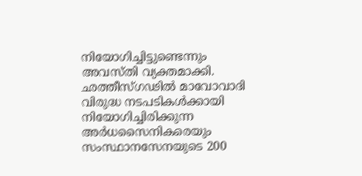നിയോഗിച്ചിട്ടുണ്ടെന്നും അവസ്തി വ്യക്തമാക്കി. ഛത്തീസ്ഗഢിൽ മാവോവാദി വിരുദ്ധ നടപടികൾക്കായി നിയോഗിച്ചിരിക്കുന്ന അർധസൈനികരെയും സംസ്ഥാനസേനയുടെ 200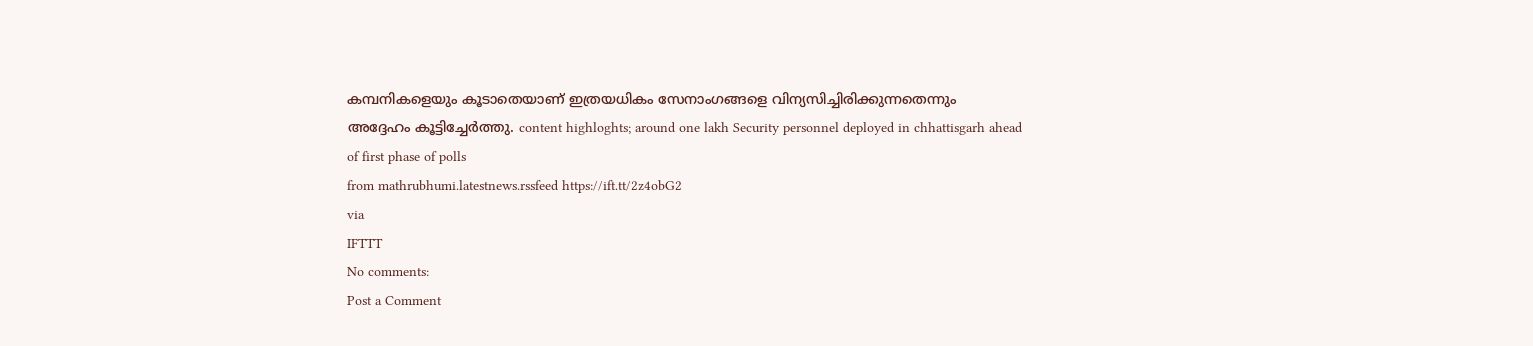കമ്പനികളെയും കൂടാതെയാണ് ഇത്രയധികം സേനാംഗങ്ങളെ വിന്യസിച്ചിരിക്കുന്നതെന്നും അദ്ദേഹം കൂട്ടിച്ചേർത്തു. content highloghts; around one lakh Security personnel deployed in chhattisgarh ahead of first phase of polls
from mathrubhumi.latestnews.rssfeed https://ift.tt/2z4obG2
via
IFTTT
No comments:
Post a Comment